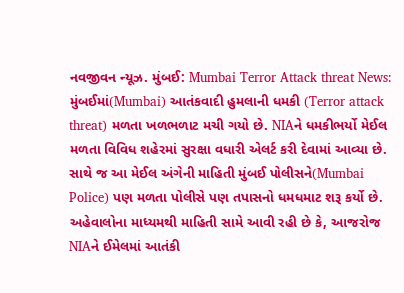નવજીવન ન્યૂઝ. મુંબઈ: Mumbai Terror Attack threat News: મુંબઈમાં(Mumbai) આતંકવાદી હુમલાની ધમકી (Terror attack threat) મળતા ખળભળાટ મચી ગયો છે. NIAને ધમકીભર્યો મેઈલ મળતા વિવિધ શહેરમાં સુરક્ષા વધારી એલર્ટ કરી દેવામાં આવ્યા છે. સાથે જ આ મેઈલ અંગેની માહિતી મુંબઈ પોલીસને(Mumbai Police) પણ મળતા પોલીસે પણ તપાસનો ધમધમાટ શરૂ કર્યો છે.
અહેવાલોના માધ્યમથી માહિતી સામે આવી રહી છે કે, આજરોજ NIAને ઈમેલમાં આતંકી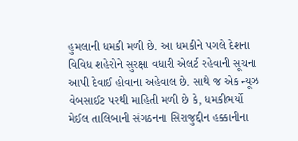હુમલાની ધમકી મળી છે. આ ધમકીને પગલે દેશના વિવિધ શહેરોને સુરક્ષા વધારી એલર્ટ રહેવાની સૂચના આપી દેવાઈ હોવાના અહેવાલ છે. સાથે જ એક ન્યૂઝ વેબસાઈટ પરથી માહિતી મળી છે કે, ધમકીભર્યો મેઈલ તાલિબાની સંગઠનના સિરાજુદ્દીન હક્કાનીના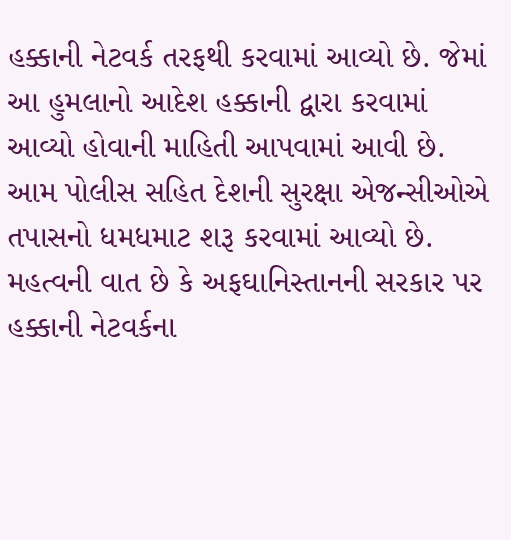હક્કાની નેટવર્ક તરફથી કરવામાં આવ્યો છે. જેમાં આ હુમલાનો આદેશ હક્કાની દ્વારા કરવામાં આવ્યો હોવાની માહિતી આપવામાં આવી છે. આમ પોલીસ સહિત દેશની સુરક્ષા એજન્સીઓએ તપાસનો ધમધમાટ શરૂ કરવામાં આવ્યો છે. મહત્વની વાત છે કે અફઘાનિસ્તાનની સરકાર પર હક્કાની નેટવર્કના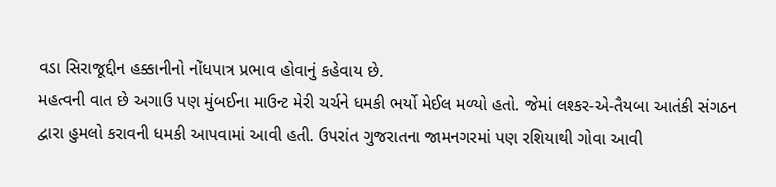વડા સિરાજૂદ્દીન હક્કાનીનો નોંધપાત્ર પ્રભાવ હોવાનું કહેવાય છે.
મહત્વની વાત છે અગાઉ પણ મુંબઈના માઉન્ટ મેરી ચર્ચને ધમકી ભર્યો મેઈલ મળ્યો હતો. જેમાં લશ્કર-એ-તૈયબા આતંકી સંગઠન દ્વારા હુમલો કરાવની ધમકી આપવામાં આવી હતી. ઉપરાંત ગુજરાતના જામનગરમાં પણ રશિયાથી ગોવા આવી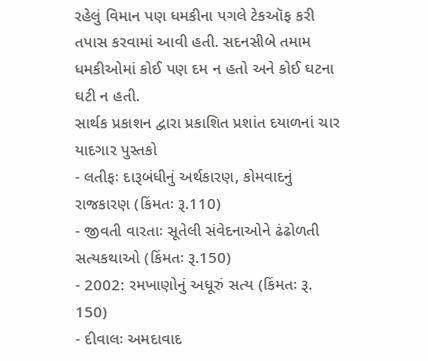રહેલું વિમાન પણ ધમકીના પગલે ટેકઑફ કરી તપાસ કરવામાં આવી હતી. સદનસીબે તમામ ધમકીઓમાં કોઈ પણ દમ ન હતો અને કોઈ ઘટના ઘટી ન હતી.
સાર્થક પ્રકાશન દ્વારા પ્રકાશિત પ્રશાંત દયાળનાં ચાર યાદગાર પુસ્તકો
- લતીફઃ દારૂબંધીનું અર્થકારણ, કોમવાદનું રાજકારણ (કિંમતઃ રૂ.110)
- જીવતી વારતાઃ સૂતેલી સંવેદનાઓને ઢંઢોળતી સત્યકથાઓ (કિંમતઃ રૂ.150)
- 2002: રમખાણોનું અધૂરું સત્ય (કિંમતઃ રૂ. 150)
- દીવાલઃ અમદાવાદ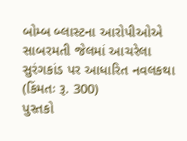બોમ્બ બ્લાસ્ટના આરોપીઓએ સાબરમતી જેલમાં આચરેલા સુરંગકાંડ પર આધારિત નવલકથા (કિંમતઃ રૂ. 300)
પુસ્તકો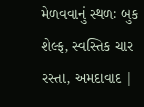મેળવવાનું સ્થળઃ બુક શેલ્ફ, સ્વસ્તિક ચાર રસ્તા, અમદાવાદ |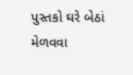પુસ્તકો ઘરે બેઠાં મેળવવા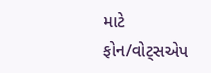માટે ફોન/વોટ્સએપ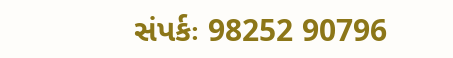સંપર્કઃ 98252 90796